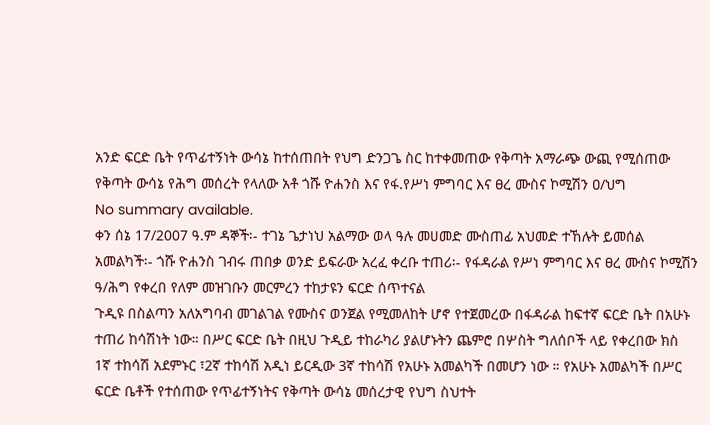አንድ ፍርድ ቤት የጥፊተኝነት ውሳኔ ከተሰጠበት የህግ ድንጋጌ ስር ከተቀመጠው የቅጣት አማራጭ ውጪ የሚሰጠው የቅጣት ውሳኔ የሕግ መሰረት የላለው አቶ ጎሹ ዮሐንስ እና የፋ.የሥነ ምግባር እና ፀረ ሙስና ኮሚሽን ዐ/ህግ
No summary available.
ቀን ሰኔ 17/2007 ዓ.ም ዳኞች፡- ተገኔ ጌታነህ አልማው ወላ ዓሉ መሀመድ ሙስጠፊ አህመድ ተኸሉት ይመሰል አመልካች፡- ጎሹ ዮሐንስ ገብሩ ጠበቃ ወንድ ይፍራው አረፈ ቀረቡ ተጠሪ፡- የፋዳራል የሥነ ምግባር እና ፀረ ሙስና ኮሚሽን ዓ/ሕግ የቀረበ የለም መዝገቡን መርምረን ተከታዩን ፍርድ ሰጥተናል
ጉዲዩ በስልጣን አለአግባብ መገልገል የሙስና ወንጀል የሚመለከት ሆኖ የተጀመረው በፋዳራል ከፍተኛ ፍርድ ቤት በአሁኑ ተጠሪ ከሳሽነት ነው። በሥር ፍርድ ቤት በዚህ ጉዲይ ተከራካሪ ያልሆኑትን ጨምሮ በሦስት ግለሰቦች ላይ የቀረበው ክስ 1ኛ ተከሳሽ አደምኑር ፣2ኛ ተከሳሽ አዲነ ይርዲው 3ኛ ተከሳሽ የአሁኑ አመልካች በመሆን ነው ። የአሁኑ አመልካች በሥር ፍርድ ቤቶች የተሰጠው የጥፊተኝነትና የቅጣት ውሳኔ መሰረታዊ የህግ ስህተት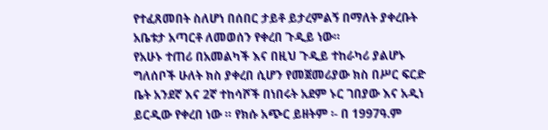የተፈጸመበት ስለሆነ በሰበር ታይቶ ይታረምልኝ በማለት ያቀረቡት አቤቱታ አጣርቶ ለመወሰን የቀረበ ጉዲይ ነው።
የአሁኑ ተጠሪ በአመልካች እና በዚህ ጉዲይ ተከራካሪ ያልሆኑ ግለሰቦች ሁለት ክስ ያቀረበ ሲሆን የመጀመሪያው ክስ በሥር ፍርድ ቤት አንደኛ እና 2ኛ ተከሳሾች በነበሩት አደም ኑር ገበያው እና አዲነ ይርዲው የቀረበ ነው ። የክሱ አጭር ይዘትም ፡- በ 1997ዓ.ም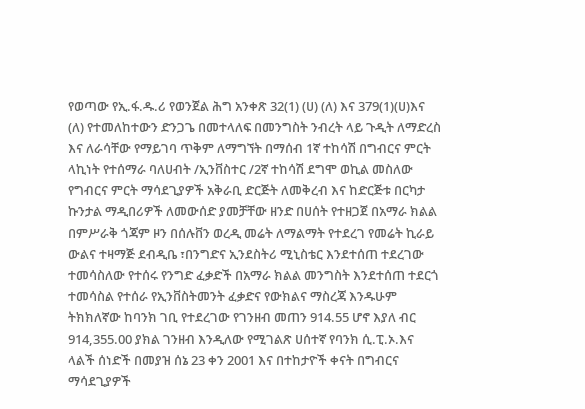የወጣው የኢ.ፋ.ዱ.ሪ የወንጀል ሕግ አንቀጽ 32(1) (ሀ) (ለ) እና 379(1)(ሀ)እና (ለ) የተመለከተውን ድንጋጌ በመተላለፍ በመንግስት ንብረት ላይ ጉዲት ለማድረስ እና ለራሳቸው የማይገባ ጥቅም ለማግኘት በማሰብ 1ኛ ተከሳሽ በግብርና ምርት ላኪነት የተሰማራ ባለሀብት /ኢንቨስተር /2ኛ ተከሳሽ ደግሞ ወኪል መስለው የግብርና ምርት ማሳደጊያዎች አቅራቢ ድርጅት ለመቅረብ እና ከድርጅቱ በርካታ ኩንታል ማዲበሪዎች ለመውሰድ ያመቻቸው ዘንድ በሀሰት የተዘጋጀ በአማራ ክልል በምሥራቅ ጎጃም ዞን በሰሉቨን ወረዲ መሬት ለማልማት የተደረገ የመሬት ኪራይ ውልና ተዛማጅ ደብዲቤ ፣በንግድና ኢንደስትሪ ሚኒስቴር እንደተሰጠ ተደረገው ተመሳስለው የተሰሩ የንግድ ፈቃድች በአማራ ክልል መንግስት እንደተሰጠ ተደርጎ ተመሳስል የተሰራ የኢንቨስትመንት ፈቃድና የውክልና ማስረጃ እንዱሁም ትክክለኛው ከባንክ ገቢ የተደረገው የገንዘብ መጠን 914.55 ሆኖ እያለ ብር 914,355.00 ያክል ገንዘብ እንዲለው የሚገልጽ ሀሰተኛ የባንክ ሲ.ፒ.ኦ.እና ላልች ሰነድች በመያዝ ሰኔ 23 ቀን 2001 እና በተከታዮች ቀናት በግብርና ማሳደጊያዎች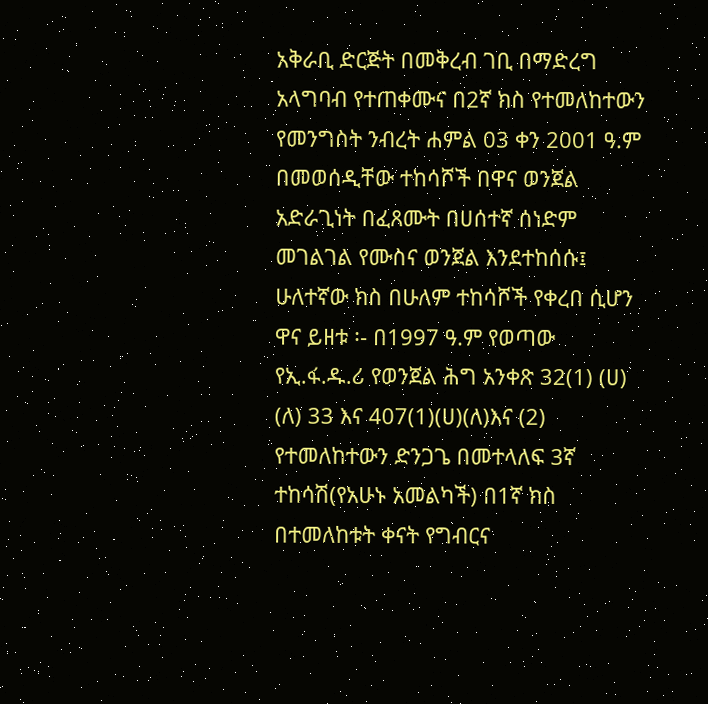አቅራቢ ድርጅት በመቅረብ ገቢ በማድረግ አላግባብ የተጠቀሙና በ2ኛ ክስ የተመለከተውን የመንግስት ንብረት ሐምል 03 ቀን 2001 ዓ.ም በመወሰዲቸው ተከሳሾች በዋና ወንጀል አድራጊነት በፈጸሙት በሀሰተኛ ሰነድም መገልገል የሙስና ወንጀል እንደተከሰሱ፤
ሁለተኛው ክስ በሁለም ተከሳሾች የቀረበ ሲሆን ዋና ይዘቱ ፡- በ1997 ዓ.ም የወጣው የኢ.ፋ.ዱ.ሪ የወንጀል ሕግ አንቀጽ 32(1) (ሀ) (ለ) 33 እና 407(1)(ሀ)(ለ)እና (2) የተመለከተውን ድንጋጌ በመተላለፍ 3ኛ ተከሳሽ(የአሁኑ አመልካች) በ1ኛ ክስ በተመለከቱት ቀናት የግብርና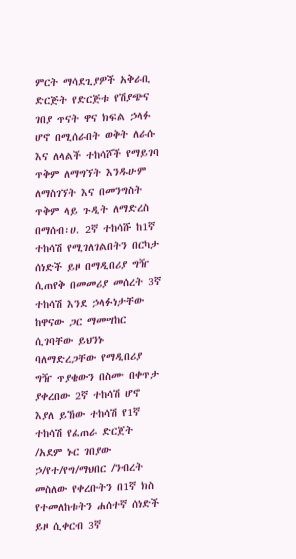ምርት ማሳደጊያዎች አቅራቢ ድርጅት የድርጅቱ የሽያጭና ገበያ ጥናት ዋና ክፍል ኃላፉ ሆኖ በሚሰራበት ወቅት ለራሱ እና ለላልች ተከሳሾች የማይገባ ጥቅም ለማግኘት እንዱሁም ለማስገኘት እና በመንግስት ጥቅም ላይ ጉዲት ለማድረስ በማሰብ፡ሀ. 2ኛ ተከሳሹ ከ1ኛ ተከሳሽ የሚገለገልበትን በርካታ ሰነድች ይዞ በማዲበሪያ ግዥ ሲጠየቅ በመመሪያ መሰረት 3ኛ ተከሳሽ እንደ ኃላፉነታቸው ከዋናው ጋር ማመሣከር ሲገባቸው ይህንኑ ባለማድረጋቸው የማዲበሪያ ግዥ ጥያቄውን በስሙ በቀጥታ ያቀረበው 2ኛ ተከሳሽ ሆኖ እያለ ይኸው ተከሳሽ የ1ኛ ተከሳሽ የፈጠራ ድርጀት /አደም ኑር ገበያው ኃ/የተ/የግ/ማህበር /ንብረት መስለው የቀረቡትን በ1ኛ ክስ የተመለከቱትን ሐሰተኛ ሰነድች ይዞ ሲቀርብ 3ኛ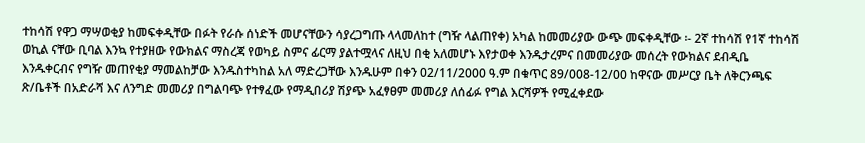ተከሳሽ የዋጋ ማሣወቂያ ከመፍቀዲቸው በፉት የራሱ ሰነድች መሆናቸውን ሳያረጋግጡ ላላመለከተ (ግዥ ላልጠየቀ) አካል ከመመሪያው ውጭ መፍቀዲቸው ፡- 2ኛ ተከሳሽ የ1ኛ ተከሳሽ ወኪል ናቸው ቢባል እንኳ የተያዘው የውክልና ማስረጃ የወካይ ስምና ፊርማ ያልተሟላና ለዚህ በቂ አለመሆኑ እየታወቀ እንዱታረምና በመመሪያው መሰረት የውክልና ደብዲቤ እንዱቀርብና የግዥ መጠየቂያ ማመልከቻው እንዱስተካከል አለ ማድረጋቸው እንዱሁም በቀን 02/11/2000 ዓ.ም በቁጥር 89/008-12/00 ከዋናው መሥርያ ቤት ለቅርንጫፍ ጽ/ቤቶች በአድራሻ እና ለንግድ መመሪያ በግልባጭ የተፃፈው የማዲበሪያ ሽያጭ አፈፃፀም መመሪያ ለሰፊፉ የግል እርሻዎች የሚፈቀደው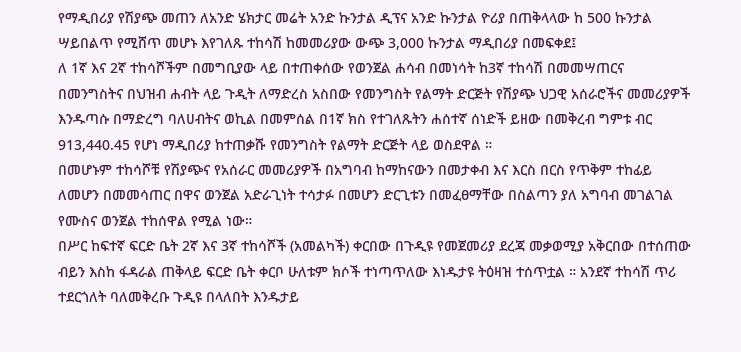የማዲበሪያ የሽያጭ መጠን ለአንድ ሄክታር መሬት አንድ ኩንታል ዲፕና አንድ ኩንታል ዮሪያ በጠቅላላው ከ 500 ኩንታል ሣይበልጥ የሚሸጥ መሆኑ እየገለጹ ተከሳሽ ከመመሪያው ውጭ 3,000 ኩንታል ማዲበሪያ በመፍቀደ፤
ለ 1ኛ እና 2ኛ ተከሳሾችም በመግቢያው ላይ በተጠቀሰው የወንጀል ሐሳብ በመነሳት ከ3ኛ ተከሳሽ በመመሣጠርና በመንግስትና በህዝብ ሐብት ላይ ጉዲት ለማድረስ አስበው የመንግስት የልማት ድርጅት የሽያጭ ህጋዊ አሰራሮችና መመሪያዎች እንዱጣሱ በማድረግ ባለሀብትና ወኪል በመምሰል በ1ኛ ክስ የተገለጹትን ሐሰተኛ ሰነድች ይዘው በመቅረብ ግምቱ ብር 913,440.45 የሆነ ማዲበሪያ ከተጠቃሹ የመንግስት የልማት ድርጅት ላይ ወስደዋል ።
በመሆኑም ተከሳሾቹ የሽያጭና የአሰራር መመሪያዎች በአግባብ ከማከናውን በመታቀብ እና እርስ በርስ የጥቅም ተከፊይ ለመሆን በመመሳጠር በዋና ወንጀል አድራጊነት ተሳታፉ በመሆን ድርጊቱን በመፈፀማቸው በስልጣን ያለ አግባብ መገልገል የሙስና ወንጀል ተከሰዋል የሚል ነው።
በሥር ከፍተኛ ፍርድ ቤት 2ኛ እና 3ኛ ተከሳሾች (አመልካች) ቀርበው በጉዲዩ የመጀመሪያ ደረጃ መቃወሚያ አቅርበው በተሰጠው ብይን እስከ ፋዳራል ጠቅላይ ፍርድ ቤት ቀርቦ ሁለቱም ክሶች ተነጣጥለው እነዱታዩ ትዕዛዝ ተሰጥቷል ። አንደኛ ተከሳሽ ጥሪ ተደርጎለት ባለመቅረቡ ጉዲዩ በላለበት እንዱታይ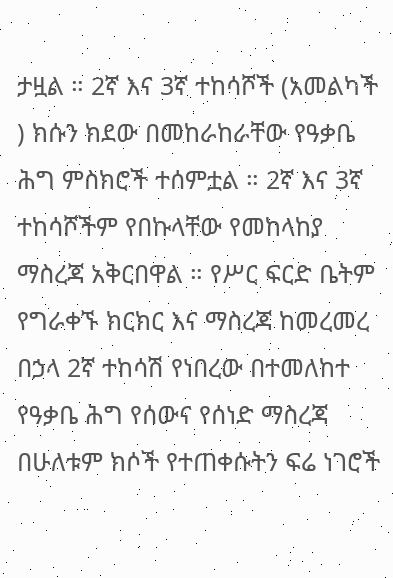ታዟል ። 2ኛ እና 3ኛ ተከሳሾች (አመልካች ) ክሱን ክደው በመከራከራቸው የዓቃቤ ሕግ ምስክሮች ተሰምቷል ። 2ኛ እና 3ኛ ተከሳሾችም የበኩላቸው የመከላከያ ማስረጃ አቅርበዋል ። የሥር ፍርድ ቤትም የግራቀኙ ክርክር እና ማስረጃ ከመረመረ በኃላ 2ኛ ተከሳሽ የነበረው በተመለከተ የዓቃቤ ሕግ የሰውና የሰነድ ማስረጃ በሁለቱም ክሶች የተጠቀሱትን ፍሬ ነገሮች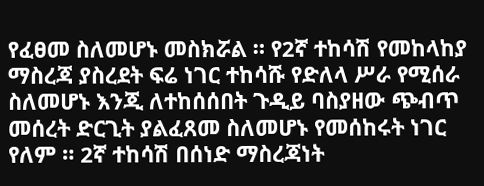የፈፀመ ስለመሆኑ መስክሯል ። የ2ኛ ተከሳሽ የመከላከያ ማስረጃ ያስረደት ፍሬ ነገር ተከሳሹ የድለላ ሥራ የሚሰራ ስለመሆኑ እንጂ ለተከሰሰበት ጉዲይ ባስያዘው ጭብጥ መሰረት ድርጊት ያልፈጸመ ስለመሆኑ የመሰከሩት ነገር የለም ። 2ኛ ተከሳሽ በሰነድ ማስረጃነት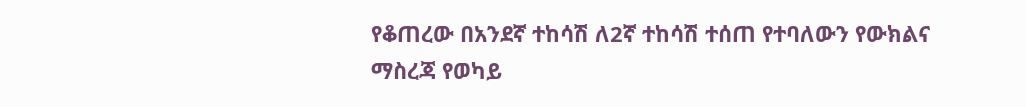የቆጠረው በአንደኛ ተከሳሽ ለ2ኛ ተከሳሽ ተሰጠ የተባለውን የውክልና ማስረጃ የወካይ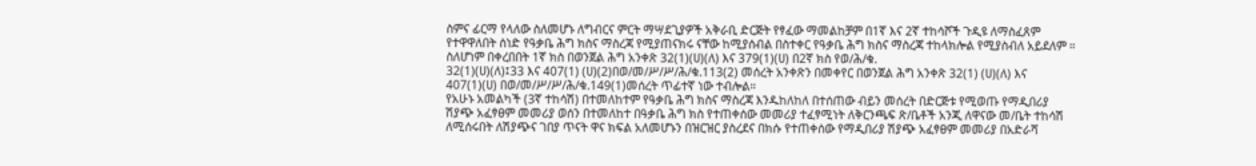ስምና ፊርማ የላለው ስለመሆኑ ለግብርና ምርት ማሣደጊያዎች አቅራቢ ድርጅት የፃፈው ማመልከቻም በ1ኛ እና 2ኛ ተከሳሾች ጉዲዩ ለማስፈጸም የተዋዋለበት ሰነድ የዓቃቤ ሕግ ክስና ማስረጃ የሚያጠናክሩ ናቸው ከሚያሰብል በስተቀር የዓቃቤ ሕግ ክስና ማስረጃ ተከላክሎል የሚያስብለ አይደለም ። ስለሆነም በቀረበበት 1ኛ ክስ በወንጀል ሕግ አንቀጽ 32(1)(ሀ)(ለ) እና 379(1)(ሀ) በ2ኛ ክስ የወ/ሕ/ቁ.
32(1)(ሀ)(ለ)፤33 እና 407(1) (ሀ)(2)በወ/መ/ሥ/ሥ/ሕ/ቁ.113(2) መሰረት አንቀጽን በመቀየር በወንጀል ሕግ አንቀጽ 32(1) (ሀ)(ለ) እና 407(1)(ሀ) በወ/መ/ሥ/ሥ/ሕ/ቁ.149(1)መሰረት ጥፊተኛ ነው ተብሎል።
የአሁኑ አመልካች (3ኛ ተከሳሽ) በተመለከተም የዓቃቤ ሕግ ክስና ማስረጃ እንዱከለከለ በተሰጠው ብይን መሰረት በድርጅቱ የሚወጡ የማዲበሪያ ሽያጭ አፈፃፀም መመሪያ ወሰን በተመለከተ በዓቃቤ ሕግ ክስ የተጠቀሰው መመሪያ ተፈፃሚነት ለቅርንጫፍ ጽ/ቤቶች አንጂ ለዋናው መ/ቤት ተከሳሽ ለሚሰሩበት ለሽያጭና ገበያ ጥናት ዋና ክፍል አለመሆኑን በዝርዝር ያስረደና በክሱ የተጠቀሰው የማዲበሪያ ሽያጭ አፈፃፀም መመሪያ በአድራሻ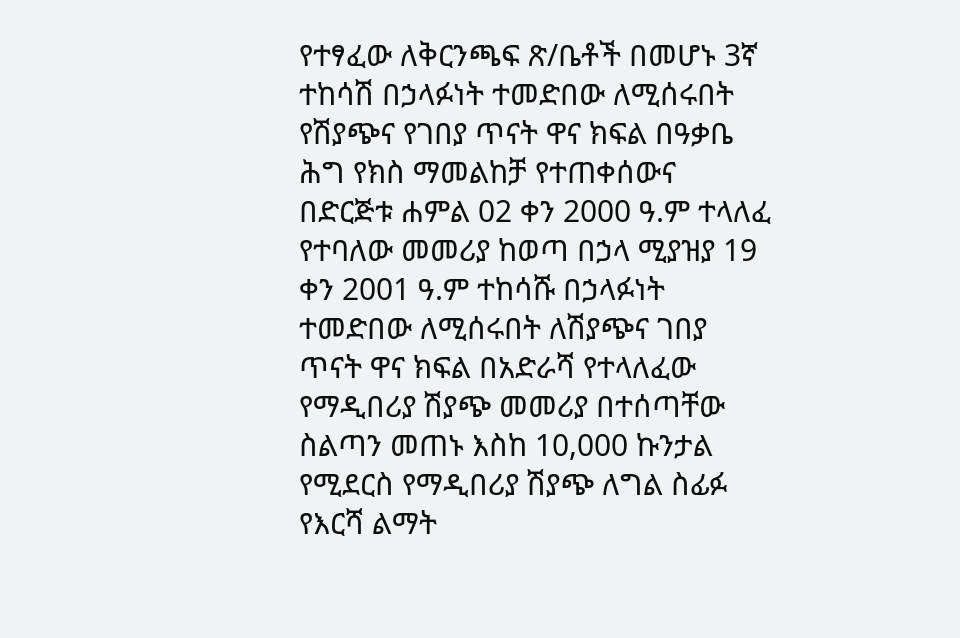የተፃፈው ለቅርንጫፍ ጽ/ቤቶች በመሆኑ 3ኛ ተከሳሽ በኃላፉነት ተመድበው ለሚሰሩበት የሽያጭና የገበያ ጥናት ዋና ክፍል በዓቃቤ ሕግ የክስ ማመልከቻ የተጠቀሰውና በድርጅቱ ሐምል 02 ቀን 2000 ዓ.ም ተላለፈ የተባለው መመሪያ ከወጣ በኃላ ሚያዝያ 19 ቀን 2001 ዓ.ም ተከሳሹ በኃላፉነት ተመድበው ለሚሰሩበት ለሽያጭና ገበያ ጥናት ዋና ክፍል በአድራሻ የተላለፈው የማዲበሪያ ሽያጭ መመሪያ በተሰጣቸው ስልጣን መጠኑ እስከ 10,000 ኩንታል የሚደርስ የማዲበሪያ ሽያጭ ለግል ስፊፉ የእርሻ ልማት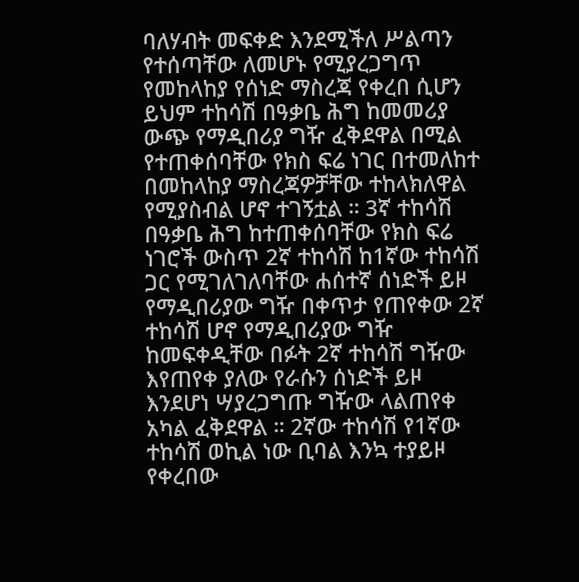ባለሃብት መፍቀድ እንደሚችለ ሥልጣን የተሰጣቸው ለመሆኑ የሚያረጋግጥ የመከላከያ የሰነድ ማስረጃ የቀረበ ሲሆን ይህም ተከሳሽ በዓቃቤ ሕግ ከመመሪያ ውጭ የማዲበሪያ ግዥ ፈቅደዋል በሚል የተጠቀሰባቸው የክስ ፍሬ ነገር በተመለከተ በመከላከያ ማስረጃዎቻቸው ተከላክለዋል የሚያስብል ሆኖ ተገኝቷል ። 3ኛ ተከሳሽ በዓቃቤ ሕግ ከተጠቀሰባቸው የክስ ፍሬ ነገሮች ውስጥ 2ኛ ተከሳሽ ከ1ኛው ተከሳሽ ጋር የሚገለገለባቸው ሐሰተኛ ሰነድች ይዞ የማዲበሪያው ግዥ በቀጥታ የጠየቀው 2ኛ ተከሳሽ ሆኖ የማዲበሪያው ግዥ ከመፍቀዲቸው በፉት 2ኛ ተከሳሽ ግዥው እየጠየቀ ያለው የራሱን ሰነድች ይዞ እንደሆነ ሣያረጋግጡ ግዥው ላልጠየቀ አካል ፈቅደዋል ። 2ኛው ተከሳሽ የ1ኛው ተከሳሽ ወኪል ነው ቢባል እንኳ ተያይዞ የቀረበው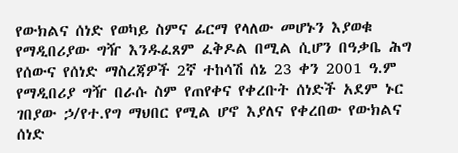የውክልና ሰነድ የወካይ ስምና ፊርማ የላለው መሆኑን እያወቁ የማዲበሪያው ግዥ እንዱፈጸም ፈቅዶል በሚል ሲሆን በዓቃቤ ሕግ የሰውና የሰነድ ማስረጃዎች 2ኛ ተከሳሽ ሰኔ 23 ቀን 2001 ዓ.ም የማዲበሪያ ግዥ በራሱ ስም የጠየቀና የቀረቡት ሰነድች አደም ኑር ገበያው ኃ/የተ.የግ ማህበር የሚል ሆኖ እያለና የቀረበው የውክልና ሰነድ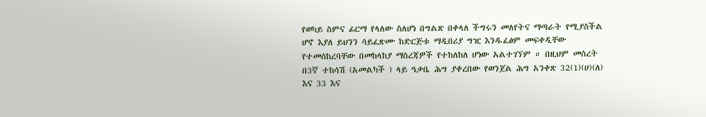የወካይ ስምና ፊርማ የላለው ስለሆነ በግልጽ በቀላለ ችግሩን መለየትና ማጣራት የሚያስችል ሆኖ እያለ ይህንን ሳይፈጽሙ ከድርጅቱ ማዲበሪያ ግዢ እንዱፈፅም መፍቀዲቸው የተመሰከረባቸው በመከላከያ ማስረጃዎች የተከለከለ ሆነው አልተገኘም ። በዚህም መሰረት በ3ኛ ተከሳሽ (አመልካች ) ላይ ዓቃቤ ሕግ ያቀረበው የወንጀል ሕግ አንቀጽ 32(1)(ሀ)(ለ) እና 33 እና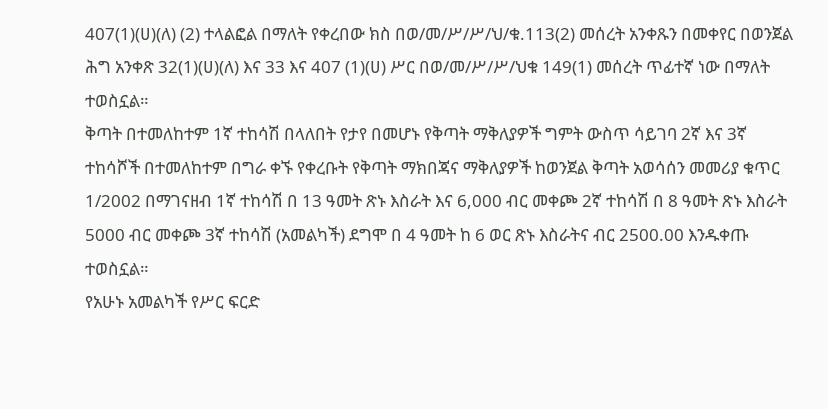407(1)(ሀ)(ለ) (2) ተላልፎል በማለት የቀረበው ክስ በወ/መ/ሥ/ሥ/ህ/ቁ.113(2) መሰረት አንቀጹን በመቀየር በወንጀል ሕግ አንቀጽ 32(1)(ሀ)(ለ) እና 33 እና 407 (1)(ሀ) ሥር በወ/መ/ሥ/ሥ/ህቁ 149(1) መሰረት ጥፊተኛ ነው በማለት ተወስኗል።
ቅጣት በተመለከተም 1ኛ ተከሳሽ በላለበት የታየ በመሆኑ የቅጣት ማቅለያዎች ግምት ውስጥ ሳይገባ 2ኛ እና 3ኛ ተከሳሾች በተመለከተም በግራ ቀኙ የቀረቡት የቅጣት ማክበጃና ማቅለያዎች ከወንጀል ቅጣት አወሳሰን መመሪያ ቁጥር 1/2002 በማገናዘብ 1ኛ ተከሳሽ በ 13 ዓመት ጽኑ እስራት እና 6,000 ብር መቀጮ 2ኛ ተከሳሽ በ 8 ዓመት ጽኑ እስራት 5000 ብር መቀጮ 3ኛ ተከሳሽ (አመልካች) ደግሞ በ 4 ዓመት ከ 6 ወር ጽኑ እስራትና ብር 2500.00 እንዱቀጡ ተወስኗል።
የአሁኑ አመልካች የሥር ፍርድ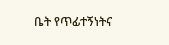ቤት የጥፊተኝነትና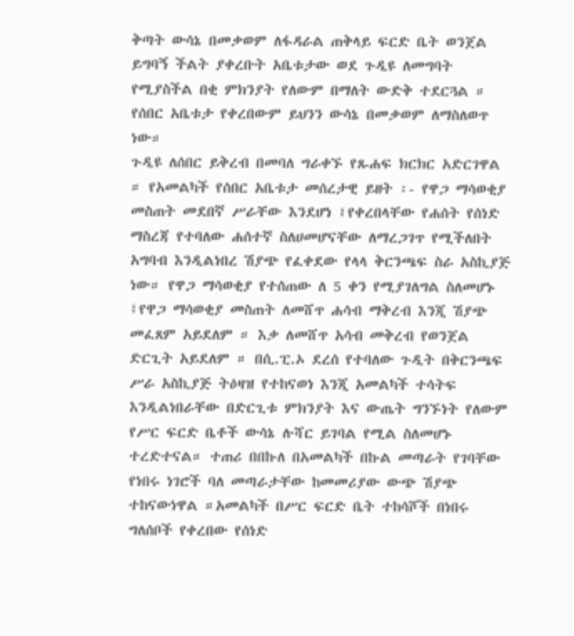ቅጣት ውሳኔ በመቃወም ለፋዳራል ጠቅላይ ፍርድ ቤት ወንጀል ይግባኝ ችልት ያቀረቡት አቤቱታው ወደ ጉዲዩ ለመግባት የሚያስችል በቂ ምክንያት የለውም በማለት ውድቅ ተደርጓል ። የሰበር አቤቱታ የቀረበውም ይህንን ውሳኔ በመቃወም ለማስለወጥ ነው።
ጉዲዩ ለሰበር ይቅረብ በመባለ ግራቀኙ የጹሐፍ ክርክር አድርገዋል ። የአመልካች የሰበር አቤቱታ መሰረታዊ ይዘት ፡- የዋጋ ማሳወቂያ መስጠት መደበኛ ሥራቸው እንደሆነ ፤የቀረበላቸው የሐሰት የሰነድ ማስረጃ የተባለው ሐሰተኛ ስለሀመሆናቸው ለማረጋገጥ የሚችለበት አግባብ እንዲልነበረ ሽያጭ የፈቀደው የላላ ቅርንጫፍ ስራ አስኪያጅ ነው። የዋጋ ማሳወቂያ የተሰጠው ለ 5 ቀን የሚያገለግል ስለመሆኑ ፤የዋጋ ማሳወቂያ መስጠት ለመሸጥ ሐሳብ ማቅረብ እንጂ ሽያጭ መፈጸም አይደለም ። እቃ ለመሸጥ አሳብ መቅረብ የወንጀል ድርጊት አይደለም ። በሲ.ፒ.ኦ ደረሰ የተባለው ጉዲት በቅርንጫፍ ሥራ አስኪያጅ ትዕዛዝ የተከናወነ እንጂ አመልካች ተሳትፍ እንዲልነበራቸው በድርጊቱ ምክንያት እና ውጤት ግንኙነት የለውም የሥር ፍርድ ቤቶች ውሳኔ ሉሻር ይገባል የሚል ስለመሆኑ ተረድተናል። ተጠሪ በበኩለ በአመልካች በኩል መጣራት የገባቸው የነበሩ ነገሮች ባለ መጣራታቸው ከመመሪያው ውጭ ሽያጭ ተከናውነዋል ።አመልካች በሥር ፍርድ ቤት ተከሳሾች በነበሩ ግለሰቦች የቀረበው የሰነድ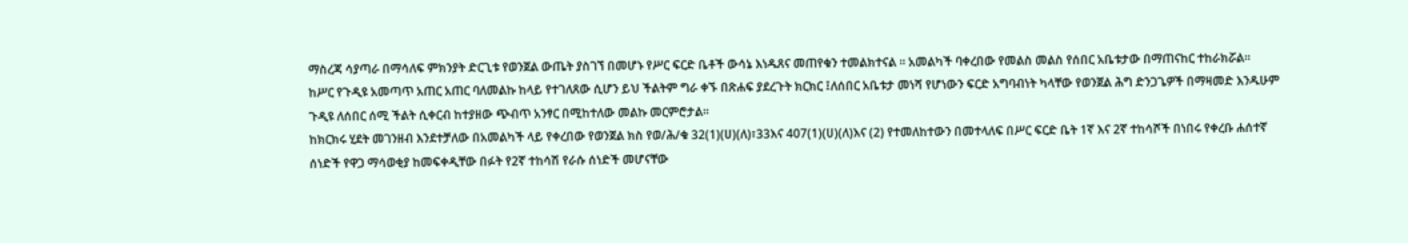ማስረጃ ሳያጣራ በማሳለፍ ምክንያት ድርጊቱ የወንጀል ውጤት ያስገኘ በመሆኑ የሥር ፍርድ ቤቶች ውሳኔ እነዱጸና መጠየቁን ተመልክተናል ። አመልካች ባቀረበው የመልስ መልስ የሰበር አቤቱታው በማጠናከር ተከራክሯል።
ከሥር የጉዲዩ አመጣጥ አጠር አጠር ባለመልኩ ከላይ የተገለጸው ሲሆን ይህ ችልትም ግራ ቀኙ በጽሐፍ ያደረጉት ክርክር ፤ለሰበር አቤቱታ መነሻ የሆነውን ፍርድ አግባብነት ካላቸው የወንጀል ሕግ ድንጋጌዎች በማዛመድ እንዱሁም ጉዲዩ ለሰበር ሰሚ ችልት ሲቀርብ ከተያዘው ጭብጥ አንፃር በሚከተለው መልኩ መርምሮታል።
ከክርክሩ ሂደት መገንዘብ እንደተቻለው በአመልካች ላይ የቀረበው የወንጀል ክስ የወ/ሕ/ቁ 32(1)(ሀ)(ለ)፣33እና 407(1)(ሀ)(ለ)እና (2) የተመለከተውን በመተላለፍ በሥር ፍርድ ቤት 1ኛ እና 2ኛ ተከሳሾች በነበሩ የቀረቡ ሐሰተኛ ሰነድች የዋጋ ማሳወቂያ ከመፍቀዲቸው በፉት የ2ኛ ተከሳሽ የራሱ ሰነድች መሆናቸው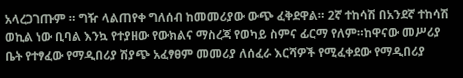አላረጋገጡም ። ግዥ ላልጠየቀ ግለሰብ ከመመሪያው ውጭ ፈቅደዋል። 2ኛ ተከሳሽ በአንደኛ ተከሳሽ ወኪል ነው ቢባል እንኳ የተያዘው የውክልና ማስረጃ የወካይ ስምና ፊርማ የለም።ከዋናው መሥሪያ ቤት የተፃፈው የማዲበሪያ ሽያጭ አፈፃፀም መመሪያ ለሰፈራ እርሻዎች የሚፈቀደው የማዲበሪያ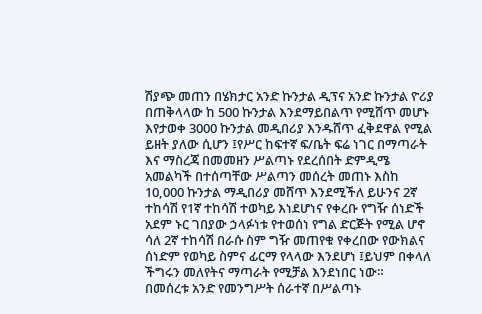ሽያጭ መጠን በሄክታር አንድ ኩንታል ዲፕና አንድ ኩንታል ዮሪያ በጠቅላላው ከ 500 ኩንታል እንደማይበልጥ የሚሸጥ መሆኑ እየታወቀ 3000 ኩንታል መዲበሪያ እንዱሸጥ ፈቅደዋል የሚል ይዘት ያለው ሲሆን ፤የሥር ከፍተኛ ፍ/ቤት ፍሬ ነገር በማጣራት እና ማስረጃ በመመዘን ሥልጣኑ የደረሰበት ድምዲሜ አመልካች በተሰጣቸው ሥልጣን መሰረት መጠኑ እስከ 10,000 ኩንታል ማዲበሪያ መሸጥ እንደሚችለ ይሁንና 2ኛ ተከሳሽ የ1ኛ ተከሳሽ ተወካይ እነደሆነና የቀረቡ የግዥ ሰነድች አደም ኑር ገበያው ኃላፉነቱ የተወሰነ የግል ድርጅት የሚል ሆኖ ሳለ 2ኛ ተከሳሽ በራሱ ስም ግዥ መጠየቁ የቀረበው የውክልና ሰነድም የወካይ ስምና ፊርማ የላላው እንደሆነ ፤ይህም በቀላለ ችግሩን መለየትና ማጣራት የሚቻል እንደነበር ነው።
በመሰረቱ አንድ የመንግሥት ሰራተኛ በሥልጣኑ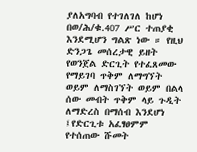ያለአግባብ የተገለገለ ከሆነ በወ/ሕ/ቁ.407 ሥር ተጠያቂ እንደሚሆን ግልጽ ነው ። የዚህ ድንጋጌ መሰረታዊ ይዘት የወንጀል ድርጊት የተፈጸመው የማይገባ ጥቅም ለማግኘት ወይም ለማስገኘት ወይም በልላ ሰው መብት ጥቅም ላይ ጉዲት ለማድረስ በማሰብ እንደሆነ ፤የድርጊቱ አፈፃፀምም የተሰጠው ሹመት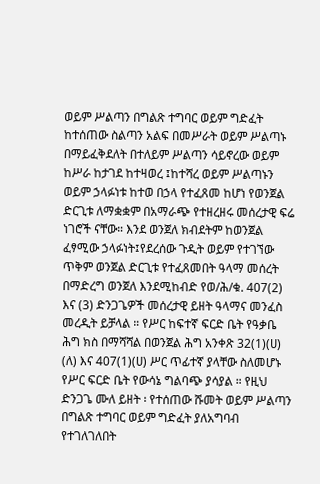ወይም ሥልጣን በግልጽ ተግባር ወይም ግድፈት ከተሰጠው ስልጣን አልፍ በመሥራት ወይም ሥልጣኑ በማይፈቅደለት በተለይም ሥልጣን ሳይኖረው ወይም ከሥራ ከታገደ ከተዛወረ ፤ከተሻረ ወይም ሥልጣኑን ወይም ኃላፉነቱ ከተወ በኃላ የተፈጸመ ከሆነ የወንጀል ድርጊቱ ለማቋቋም በአማራጭ የተዘረዘሩ መሰረታዊ ፍሬ ነገሮች ናቸው። እንደ ወንጀለ ክብደትም ከወንጀል ፈፃሚው ኃላፉነት፤የደረሰው ጉዲት ወይም የተገኘው ጥቅም ወንጀል ድርጊቱ የተፈጸመበት ዓላማ መሰረት በማድረግ ወንጀለ እንደሚከብድ የወ/ሕ/ቁ. 407(2) እና (3) ድንጋጌዎች መሰረታዊ ይዘት ዓላማና መንፈስ መረዲት ይቻላል ። የሥር ከፍተኛ ፍርድ ቤት የዓቃቤ ሕግ ክስ በማሻሻል በወንጀል ሕግ አንቀጽ 32(1)(ሀ) (ለ) እና 407(1)(ሀ) ሥር ጥፊተኛ ያላቸው ስለመሆኑ የሥር ፍርድ ቤት የውሳኔ ግልባጭ ያሳያል ። የዚህ ድንጋጌ ሙለ ይዘት ፡ የተሰጠው ሹመት ወይም ሥልጣን በግልጽ ተግባር ወይም ግድፈት ያለአግባብ የተገለገለበት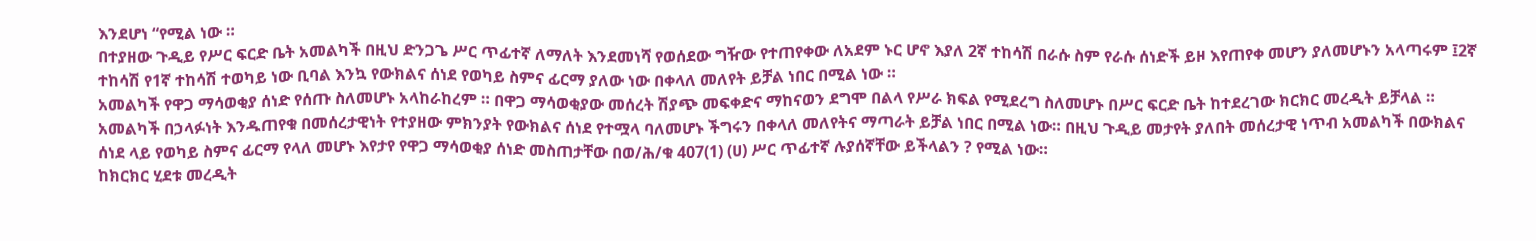እንደሆነ “የሚል ነው ።
በተያዘው ጉዲይ የሥር ፍርድ ቤት አመልካች በዚህ ድንጋጌ ሥር ጥፊተኛ ለማለት እንደመነሻ የወሰደው ግዥው የተጠየቀው ለአደም ኑር ሆኖ እያለ 2ኛ ተከሳሽ በራሱ ስም የራሱ ሰነድች ይዞ እየጠየቀ መሆን ያለመሆኑን አላጣሩም ፤2ኛ ተከሳሽ የ1ኛ ተከሳሽ ተወካይ ነው ቢባል እንኳ የውክልና ሰነደ የወካይ ስምና ፊርማ ያለው ነው በቀላለ መለየት ይቻል ነበር በሚል ነው ።
አመልካች የዋጋ ማሳወቂያ ሰነድ የሰጡ ስለመሆኑ አላከራከረም ። በዋጋ ማሳወቂያው መሰረት ሽያጭ መፍቀድና ማከናወን ደግሞ በልላ የሥራ ክፍል የሚደረግ ስለመሆኑ በሥር ፍርድ ቤት ከተደረገው ክርክር መረዲት ይቻላል ። አመልካች በኃላፉነት እንዱጠየቁ በመሰረታዊነት የተያዘው ምክንያት የውክልና ሰነደ የተሟላ ባለመሆኑ ችግሩን በቀላለ መለየትና ማጣራት ይቻል ነበር በሚል ነው። በዚህ ጉዲይ መታየት ያለበት መሰረታዊ ነጥብ አመልካች በውክልና ሰነደ ላይ የወካይ ስምና ፊርማ የላለ መሆኑ እየታየ የዋጋ ማሳወቂያ ሰነድ መስጠታቸው በወ/ሕ/ቁ 407(1) (ሀ) ሥር ጥፊተኛ ሉያሰኛቸው ይችላልን ? የሚል ነው።
ከክርክር ሂደቱ መረዲት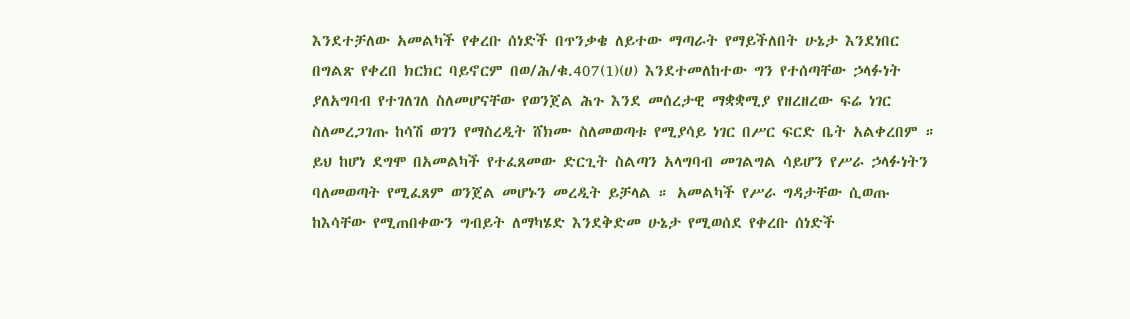እንደተቻለው አመልካች የቀረቡ ሰነድች በጥንቃቄ ለይተው ማጣራት የማይችለበት ሁኔታ እንደነበር በግልጽ የቀረበ ክርክር ባይኖርም በወ/ሕ/ቁ.407(1)(ሀ) እንደተመለከተው ግን የተሰጣቸው ኃላፉነት ያለአግባብ የተገለገለ ስለመሆናቸው የወንጀል ሕጉ እንደ መሰረታዊ ማቋቋሚያ የዘረዘረው ፍሬ ነገር ስለመረጋገጡ ከሳሽ ወገን የማስረዲት ሸክሙ ስለመወጣቱ የሚያሳይ ነገር በሥር ፍርድ ቤት አልቀረበም ። ይህ ከሆነ ደግሞ በአመልካች የተፈጸመው ድርጊት ስልጣን አላግባብ መገልግል ሳይሆን የሥራ ኃላፉነትን ባለመወጣት የሚፈጸም ወንጀል መሆኑን መረዲት ይቻላል ። አመልካች የሥራ ግዳታቸው ሲወጡ ከእሳቸው የሚጠበቀውን ግብይት ለማካሄድ እንደቅድመ ሁኔታ የሚወሰደ የቀረቡ ሰነድች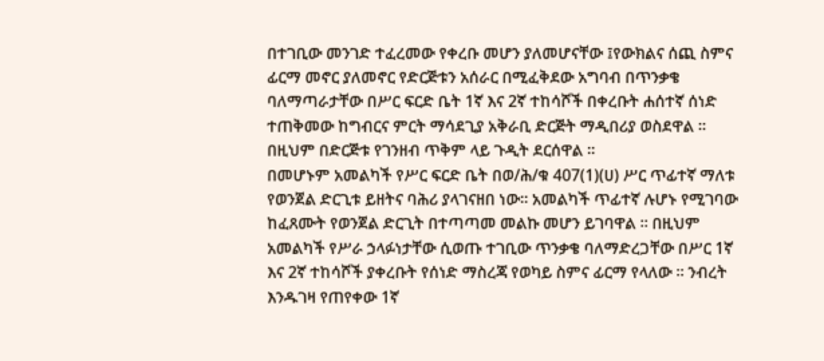በተገቢው መንገድ ተፈረመው የቀረቡ መሆን ያለመሆናቸው ፤የውክልና ሰጪ ስምና ፊርማ መኖር ያለመኖር የድርጅቱን አሰራር በሚፈቅደው አግባብ በጥንቃቄ ባለማጣራታቸው በሥር ፍርድ ቤት 1ኛ እና 2ኛ ተከሳሾች በቀረቡት ሐሰተኛ ሰነድ ተጠቅመው ከግብርና ምርት ማሳደጊያ አቅራቢ ድርጅት ማዲበሪያ ወስደዋል ። በዚህም በድርጅቱ የገንዘብ ጥቅም ላይ ጉዲት ደርሰዋል ።
በመሆኑም አመልካች የሥር ፍርድ ቤት በወ/ሕ/ቁ 407(1)(ሀ) ሥር ጥፊተኛ ማለቱ የወንጀል ድርጊቱ ይዘትና ባሕሪ ያላገናዘበ ነው። አመልካች ጥፊተኛ ሉሆኑ የሚገባው ከፈጸሙት የወንጀል ድርጊት በተጣጣመ መልኩ መሆን ይገባዋል ። በዚህም አመልካች የሥራ ኃላፉነታቸው ሲወጡ ተገቢው ጥንቃቄ ባለማድረጋቸው በሥር 1ኛ እና 2ኛ ተከሳሾች ያቀረቡት የሰነድ ማስረጃ የወካይ ስምና ፊርማ የላለው ። ንብረት እንዱገዛ የጠየቀው 1ኛ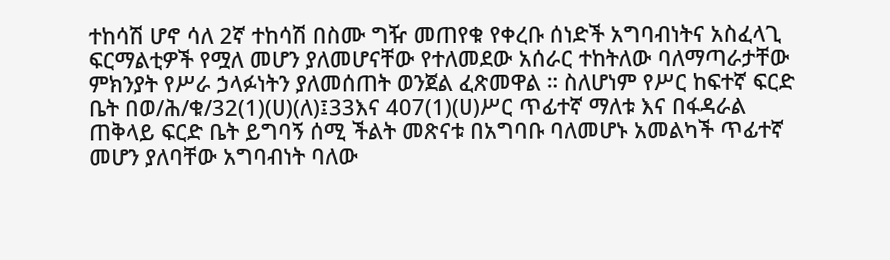ተከሳሽ ሆኖ ሳለ 2ኛ ተከሳሽ በስሙ ግዥ መጠየቁ የቀረቡ ሰነድች አግባብነትና አስፈላጊ ፍርማልቲዎች የሟለ መሆን ያለመሆናቸው የተለመደው አሰራር ተከትለው ባለማጣራታቸው ምክንያት የሥራ ኃላፉነትን ያለመሰጠት ወንጀል ፈጽመዋል ። ስለሆነም የሥር ከፍተኛ ፍርድ ቤት በወ/ሕ/ቁ/32(1)(ሀ)(ለ)፤33እና 407(1)(ሀ)ሥር ጥፊተኛ ማለቱ እና በፋዳራል ጠቅላይ ፍርድ ቤት ይግባኝ ሰሚ ችልት መጽናቱ በአግባቡ ባለመሆኑ አመልካች ጥፊተኛ መሆን ያለባቸው አግባብነት ባለው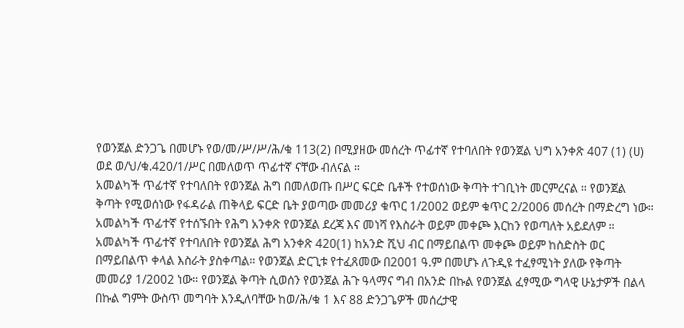የወንጀል ድንጋጌ በመሆኑ የወ/መ/ሥ/ሥ/ሕ/ቁ 113(2) በሚያዘው መሰረት ጥፊተኛ የተባለበት የወንጀል ህግ አንቀጽ 407 (1) (ሀ) ወደ ወ/ህ/ቁ.420/1/ሥር በመለወጥ ጥፊተኛ ናቸው ብለናል ።
አመልካች ጥፊተኛ የተባለበት የወንጀል ሕግ በመለወጡ በሥር ፍርድ ቤቶች የተወሰነው ቅጣት ተገቢነት መርምረናል ። የወንጀል ቅጣት የሚወሰነው የፋዳራል ጠቅላይ ፍርድ ቤት ያወጣው መመሪያ ቁጥር 1/2002 ወይም ቁጥር 2/2006 መሰረት በማድረግ ነው። አመልካች ጥፊተኛ የተሰኙበት የሕግ አንቀጽ የወንጀል ደረጃ እና መነሻ የእስራት ወይም መቀጮ እርከን የወጣለት አይደለም ። አመልካች ጥፊተኛ የተባለበት የወንጀል ሕግ አንቀጽ 420(1) ከአንድ ሺህ ብር በማይበልጥ መቀጮ ወይም ከስድስት ወር በማይበልጥ ቀላል እስራት ያስቀጣል። የወንጀል ድርጊቱ የተፈጸመው በ2001 ዓ.ም በመሆኑ ለጉዲዩ ተፈፃሚነት ያለው የቅጣት መመሪያ 1/2002 ነው። የወንጀል ቅጣት ሲወሰን የወንጀል ሕጉ ዓላማና ግብ በአንድ በኩል የወንጀል ፈፃሚው ግላዊ ሁኔታዎች በልላ በኩል ግምት ውስጥ መግባት እንዲለባቸው ከወ/ሕ/ቁ 1 እና 88 ድንጋጌዎች መሰረታዊ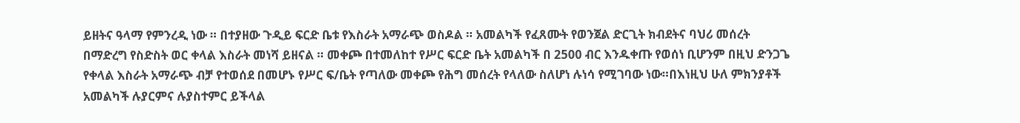ይዘትና ዓላማ የምንረዲ ነው ። በተያዘው ጉዲይ ፍርድ ቤቱ የእስራት አማራጭ ወስዶል ። አመልካች የፈጸሙት የወንጀል ድርጊት ክብደትና ባህሪ መሰረት በማድረግ የስድስት ወር ቀላል እስራት መነሻ ይዘናል ። መቀጮ በተመለከተ የሥር ፍርድ ቤት አመልካች በ 2500 ብር እንዱቀጡ የወሰነ ቢሆንም በዚህ ድንጋጌ የቀላል እስራት አማራጭ ብቻ የተወሰደ በመሆኑ የሥር ፍ/ቤት የጣለው መቀጮ የሕግ መሰረት የላለው ስለሆነ ሉነሳ የሚገባው ነው።በእነዚህ ሁለ ምክንያቶች አመልካች ሉያርምና ሉያስተምር ይችላል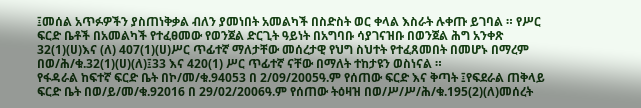፤መሰል አጥፉዎችን ያስጠነቅቃል ብለን ያመነበት አመልካች በስድስት ወር ቀላል እስራት ሉቀጡ ይገባል ። የሥር ፍርድ ቤቶች በአመልካች የተፈፀመው የወንጀል ድርጊት ዓይነት በአግባቡ ሳያገናዝቡ በወንጀል ሕግ አንቀጽ 32(1)(ሀ)እና (ለ) 407(1)(ሀ)ሥር ጥፊተኛ ማለታቸው መሰረታዊ የህግ ስህተት የተፈጸመበት በመሆኑ በማረም በወ/ሕ/ቁ.32(1)(ሀ)(ለ)፤33 እና 420(1) ሥር ጥፊተኛ ናቸው በማለት ተከታዩን ወስነናል ።
የፋዳራል ከፍተኛ ፍርድ ቤት በኮ/መ/ቁ.94053 በ 2/09/2005ዓ.ም የሰጠው ፍርድ እና ቅጣት ፤የፍደራል ጠቅላይ ፍርድ ቤት በወ/ይ/መ/ቁ.92016 በ 29/02/2006ዓ.ም የሰጠው ትዕዛዝ በወ/ሥ/ሥ/ሕ/ቁ.195(2)(ለ)መሰረት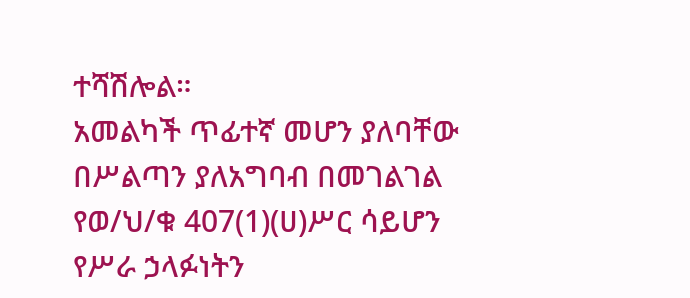ተሻሽሎል።
አመልካች ጥፊተኛ መሆን ያለባቸው በሥልጣን ያለአግባብ በመገልገል የወ/ህ/ቁ 407(1)(ሀ)ሥር ሳይሆን የሥራ ኃላፉነትን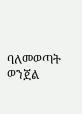ባለመወጣት ወንጀል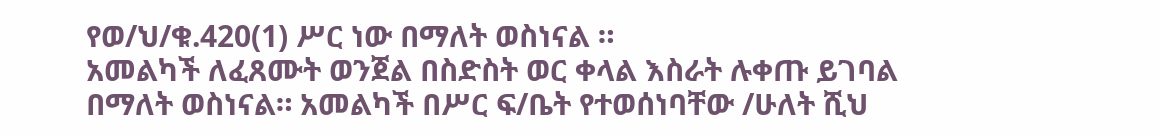የወ/ህ/ቁ.420(1) ሥር ነው በማለት ወስነናል ።
አመልካች ለፈጸሙት ወንጀል በስድስት ወር ቀላል እስራት ሉቀጡ ይገባል በማለት ወስነናል። አመልካች በሥር ፍ/ቤት የተወሰነባቸው /ሁለት ሺህ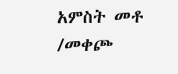አምስት መቶ /መቀጮ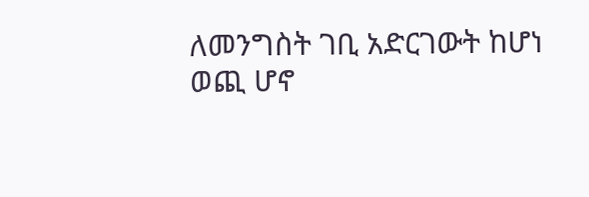ለመንግስት ገቢ አድርገውት ከሆነ ወጪ ሆኖ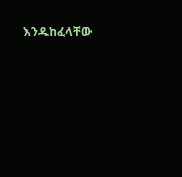እንዱከፈላቸው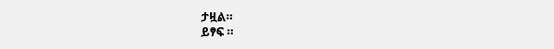ታዟል።
ይፃፍ ።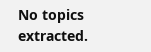No topics extracted.